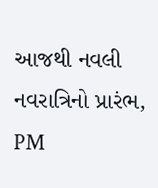આજથી નવલી નવરાત્રિનો પ્રારંભ, PM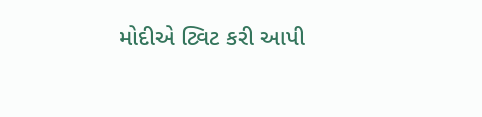મોદીએ ટ્વિટ કરી આપી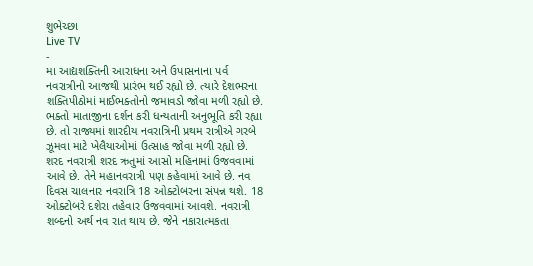શુભેચ્છા
Live TV
-
મા આદ્યશક્તિની આરાધના અને ઉપાસનાના પર્વ નવરાત્રીનો આજથી પ્રારંભ થઈ રહ્યો છે. ત્યારે દેશભરના શક્તિપીઠોમાં માઈભક્તોનો જમાવડો જોવા મળી રહ્યો છે. ભક્તો માતાજીના દર્શન કરી ધન્યતાની અનુભૂતિ કરી રહ્યા છે. તો રાજ્યમાં શારદીય નવરાત્રિની પ્રથમ રાત્રીએ ગરબે ઝૂમવા માટે ખેલૈયાઓમાં ઉત્સાહ જોવા મળી રહ્યો છે.
શરદ નવરાત્રી શરદ ઋતુમાં આસો મહિનામાં ઉજવવામાં આવે છે. તેને મહાનવરાત્રી પણ કહેવામાં આવે છે. નવ દિવસ ચાલનાર નવરાત્રિ 18 ઓક્ટોબરના સંપન્ન થશે. 18 ઓક્ટોબરે દશેરા તહેવાર ઉજવવામાં આવશે. નવરાત્રી શબ્દનો અર્થ નવ રાત થાય છે. જેને નકારાત્મકતા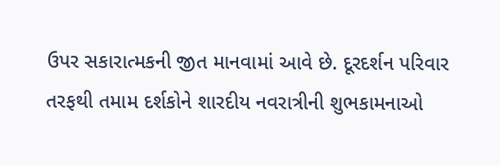ઉપર સકારાત્મકની જીત માનવામાં આવે છે. દૂરદર્શન પરિવાર તરફથી તમામ દર્શકોને શારદીય નવરાત્રીની શુભકામનાઓ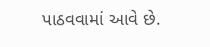પાઠવવામાં આવે છે.